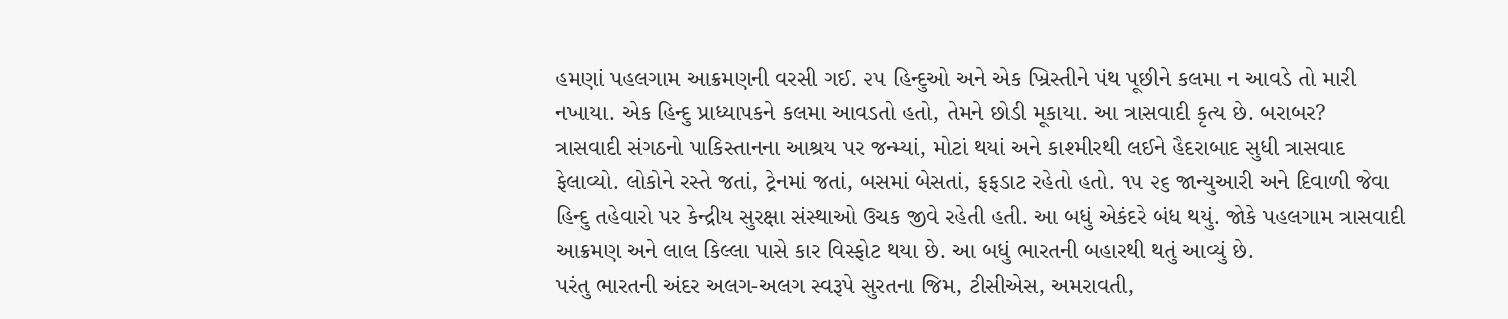હમણાં પહલગામ આક્રમણની વરસી ગઈ. ૨૫ હિન્દુઓ અને એક ખ્રિસ્તીને પંથ પૂછીને કલમા ન આવડે તો મારી નખાયા. એક હિન્દુ પ્રાધ્યાપકને કલમા આવડતો હતો, તેમને છોડી મૂકાયા. આ ત્રાસવાદી કૃત્ય છે. બરાબર?
ત્રાસવાદી સંગઠનો પાકિસ્તાનના આશ્રય પર જન્મ્યાં, મોટાં થયાં અને કાશ્મીરથી લઈને હૈદરાબાદ સુધી ત્રાસવાદ ફેલાવ્યો. લોકોને રસ્તે જતાં, ટ્રેનમાં જતાં, બસમાં બેસતાં, ફફડાટ રહેતો હતો. ૧૫ ૨૬ જાન્યુઆરી અને દિવાળી જેવા હિન્દુ તહેવારો પર કેન્દ્રીય સુરક્ષા સંસ્થાઓ ઉચક જીવે રહેતી હતી. આ બધું એકંદરે બંધ થયું. જોકે પહલગામ ત્રાસવાદી આક્રમણ અને લાલ કિલ્લા પાસે કાર વિસ્ફોટ થયા છે. આ બધું ભારતની બહારથી થતું આવ્યું છે.
પરંતુ ભારતની અંદર અલગ-અલગ સ્વરૂપે સુરતના જિમ, ટીસીએસ, અમરાવતી,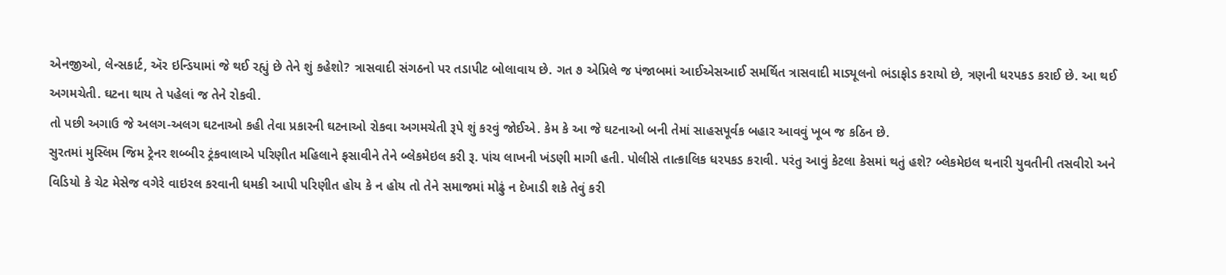એનજીઓ, લેન્સકાર્ટ, ઍર ઇન્ડિયામાં જે થઈ રહ્યું છે તેને શું કહેશો? ત્રાસવાદી સંગઠનો પર તડાપીટ બોલાવાય છે. ગત ૭ એપ્રિલે જ પંજાબમાં આઈએસઆઈ સમર્થિત ત્રાસવાદી માડ્યૂલનો ભંડાફોડ કરાયો છે, ત્રણની ધરપકડ કરાઈ છે. આ થઈ અગમચેતી. ઘટના થાય તે પહેલાં જ તેને રોકવી.
તો પછી અગાઉ જે અલગ-અલગ ઘટનાઓ કહી તેવા પ્રકારની ઘટનાઓ રોકવા અગમચેતી રૂપે શું કરવું જોઈએ. કેમ કે આ જે ઘટનાઓ બની તેમાં સાહસપૂર્વક બહાર આવવું ખૂબ જ કઠિન છે.
સુરતમાં મુસ્લિમ જિમ ટ્રેનર શબ્બીર ટ્રંકવાલાએ પરિણીત મહિલાને ફસાવીને તેને બ્લેકમેઇલ કરી રૂ. પાંચ લાખની ખંડણી માગી હતી. પોલીસે તાત્કાલિક ધરપકડ કરાવી. પરંતુ આવું કેટલા કેસમાં થતું હશે? બ્લેકમેઇલ થનારી યુવતીની તસવીરો અને વિડિયો કે ચેટ મેસેજ વગેરે વાઇરલ કરવાની ધમકી આપી પરિણીત હોય કે ન હોય તો તેને સમાજમાં મોઢું ન દેખાડી શકે તેવું કરી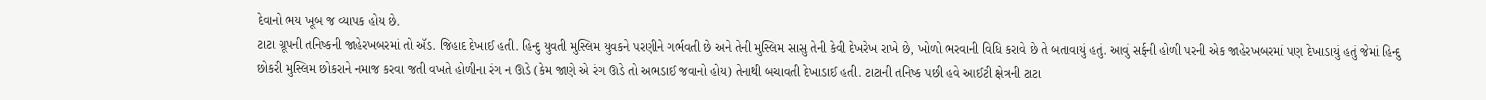દેવાનો ભય ખૂબ જ વ્યાપક હોય છે.
ટાટા ગ્રૂપની તનિષ્કની જાહેરખબરમાં તો ઍડ. જિહાદ દેખાઈ હતી. હિન્દુ યુવતી મુસ્લિમ યુવકને પરણીને ગર્ભવતી છે અને તેની મુસ્લિમ સાસુ તેની કેવી દેખરેખ રાખે છે, ખોળો ભરવાની વિધિ કરાવે છે તે બતાવાયું હતું. આવું સર્ફની હોળી પરની એક જાહેરખબરમાં પણ દેખાડાયું હતું જેમાં હિન્દુ છોકરી મુસ્લિમ છોકરાને નમાજ કરવા જતી વખતે હોળીના રંગ ન ઊડે (કેમ જાણે એ રંગ ઊડે તો અભડાઈ જવાનો હોય) તેનાથી બચાવતી દેખાડાઈ હતી. ટાટાની તનિષ્ક પછી હવે આઈટી ક્ષેત્રની ટાટા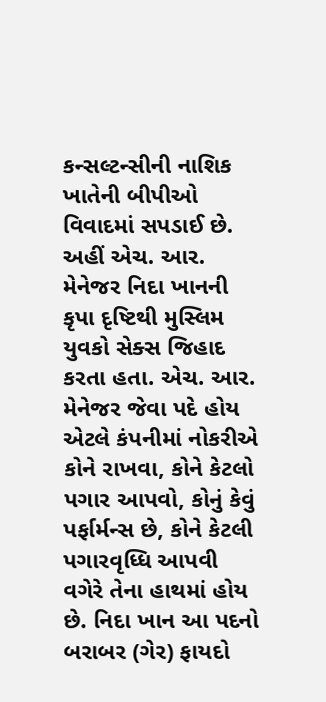કન્સલ્ટન્સીની નાશિક ખાતેની બીપીઓ વિવાદમાં સપડાઈ છે.
અહીં એચ. આર. મેનેજર નિદા ખાનની કૃપા દૃષ્ટિથી મુસ્લિમ યુવકો સેક્સ જિહાદ કરતા હતા. એચ. આર. મેનેજર જેવા પદે હોય એટલે કંપનીમાં નોકરીએ કોને રાખવા, કોને કેટલો પગાર આપવો, કોનું કેવું પર્ફાર્મન્સ છે, કોને કેટલી પગારવૃધ્ધિ આપવી વગેરે તેના હાથમાં હોય છે. નિદા ખાન આ પદનો બરાબર (ગેર) ફાયદો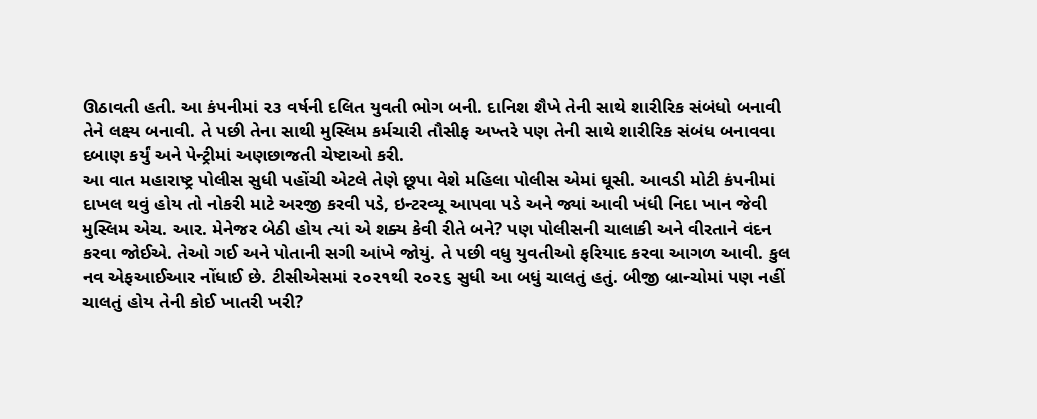ઊઠાવતી હતી. આ કંપનીમાં ૨૩ વર્ષની દલિત યુવતી ભોગ બની. દાનિશ શૈખે તેની સાથે શારીરિક સંબંધો બનાવી તેને લક્ષ્ય બનાવી. તે પછી તેના સાથી મુસ્લિમ કર્મચારી તૌસીફ અખ્તરે પણ તેની સાથે શારીરિક સંબંધ બનાવવા દબાણ કર્યું અને પેન્ટ્રીમાં અણછાજતી ચેષ્ટાઓ કરી.
આ વાત મહારાષ્ટ્ર પોલીસ સુધી પહોંચી એટલે તેણે છૂપા વેશે મહિલા પોલીસ એમાં ઘૂસી. આવડી મોટી કંપનીમાં દાખલ થવું હોય તો નોકરી માટે અરજી કરવી પડે, ઇન્ટરવ્યૂ આપવા પડે અને જ્યાં આવી ખંધી નિદા ખાન જેવી મુસ્લિમ એચ. આર. મેનેજર બેઠી હોય ત્યાં એ શક્ય કેવી રીતે બને? પણ પોલીસની ચાલાકી અને વીરતાને વંદન કરવા જોઈએ. તેઓ ગઈ અને પોતાની સગી આંખે જોયું. તે પછી વધુ યુવતીઓ ફરિયાદ કરવા આગળ આવી. કુલ નવ એફઆઈઆર નોંધાઈ છે. ટીસીએસમાં ૨૦૨૧થી ૨૦૨૬ સુધી આ બધું ચાલતું હતું. બીજી બ્રાન્ચોમાં પણ નહીં ચાલતું હોય તેની કોઈ ખાતરી ખરી?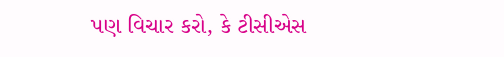પણ વિચાર કરો, કે ટીસીએસ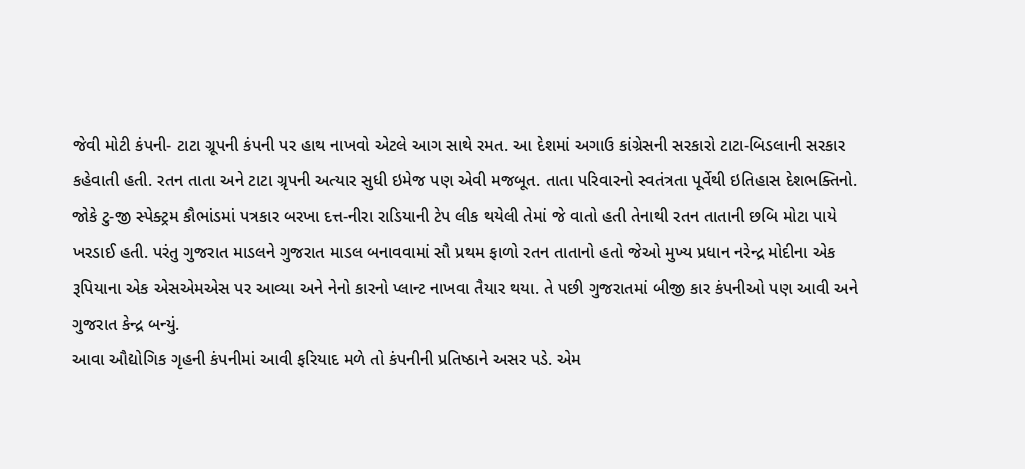જેવી મોટી કંપની- ટાટા ગ્રૂપની કંપની પર હાથ નાખવો એટલે આગ સાથે રમત. આ દેશમાં અગાઉ કાંગ્રેસની સરકારો ટાટા-બિડલાની સરકાર કહેવાતી હતી. રતન તાતા અને ટાટા ગ્રૃપની અત્યાર સુધી ઇમેજ પણ એવી મજબૂત. તાતા પરિવારનો સ્વતંત્રતા પૂર્વેથી ઇતિહાસ દેશભક્તિનો. જોકે ટુ-જી સ્પેક્ટ્રમ કૌભાંડમાં પત્રકાર બરખા દત્ત-નીરા રાડિયાની ટેપ લીક થયેલી તેમાં જે વાતો હતી તેનાથી રતન તાતાની છબિ મોટા પાયે ખરડાઈ હતી. પરંતુ ગુજરાત માડલને ગુજરાત માડલ બનાવવામાં સૌ પ્રથમ ફાળો રતન તાતાનો હતો જેઓ મુખ્ય પ્રધાન નરેન્દ્ર મોદીના એક રૂપિયાના એક એસએમએસ પર આવ્યા અને નેનો કારનો પ્લાન્ટ નાખવા તૈયાર થયા. તે પછી ગુજરાતમાં બીજી કાર કંપનીઓ પણ આવી અને ગુજરાત કેન્દ્ર બન્યું.
આવા ઔદ્યોગિક ગૃહની કંપનીમાં આવી ફરિયાદ મળે તો કંપનીની પ્રતિષ્ઠાને અસર પડે. એમ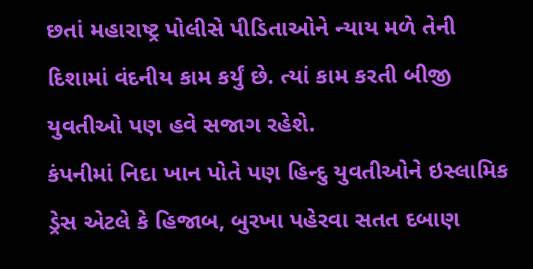છતાં મહારાષ્ટ્ર પોલીસે પીડિતાઓને ન્યાય મળે તેની દિશામાં વંદનીય કામ કર્યું છે. ત્યાં કામ કરતી બીજી યુવતીઓ પણ હવે સજાગ રહેશે.
કંપનીમાં નિદા ખાન પોતે પણ હિન્દુ યુવતીઓને ઇસ્લામિક ડ્રેસ એટલે કે હિજાબ, બુરખા પહેરવા સતત દબાણ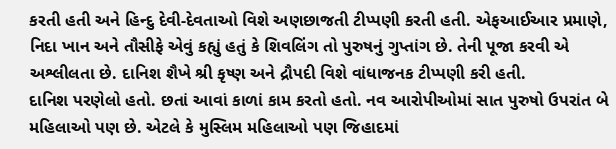કરતી હતી અને હિન્દુ દેવી-દેવતાઓ વિશે અણછાજતી ટીપ્પણી કરતી હતી. એફઆઈઆર પ્રમાણે, નિદા ખાન અને તૌસીફે એવું કહ્યું હતું કે શિવલિંગ તો પુરુષનું ગુપ્તાંગ છે. તેની પૂજા કરવી એ અશ્લીલતા છે. દાનિશ શૈખે શ્રી કૃષ્ણ અને દ્રૌપદી વિશે વાંધાજનક ટીપ્પણી કરી હતી.
દાનિશ પરણેલો હતો. છતાં આવાં કાળાં કામ કરતો હતો. નવ આરોપીઓમાં સાત પુરુષો ઉપરાંત બે મહિલાઓ પણ છે. એટલે કે મુસ્લિમ મહિલાઓ પણ જિહાદમાં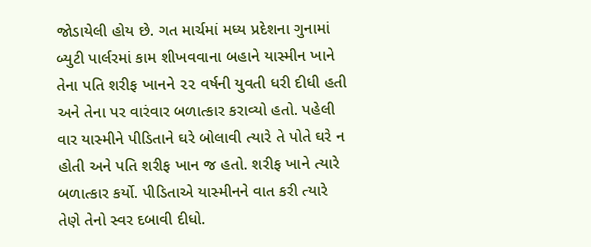જોડાયેલી હોય છે. ગત માર્ચમાં મધ્ય પ્રદેશના ગુનામાં બ્યુટી પાર્લરમાં કામ શીખવવાના બહાને યાસ્મીન ખાને તેના પતિ શરીફ ખાનને ૨૨ વર્ષની યુવતી ધરી દીધી હતી અને તેના પર વારંવાર બળાત્કાર કરાવ્યો હતો. પહેલી વાર યાસ્મીને પીડિતાને ઘરે બોલાવી ત્યારે તે પોતે ઘરે ન હોતી અને પતિ શરીફ ખાન જ હતો. શરીફ ખાને ત્યારે બળાત્કાર કર્યો. પીડિતાએ યાસ્મીનને વાત કરી ત્યારે તેણે તેનો સ્વર દબાવી દીધો.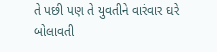તે પછી પણ તે યુવતીને વારંવાર ઘરે બોલાવતી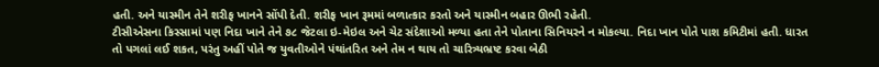હતી. અને યાસ્મીન તેને શરીફ ખાનને સોંપી દેતી. શરીફ ખાન રૂમમાં બળાત્કાર કરતો અને યાસ્મીન બહાર ઊભી રહેતી.
ટીસીએસના કિસ્સામાં પણ નિદા ખાને તેને ૭૮ જેટલા ઇ-મેઇલ અને ચેટ સંદેશાઓ મળ્યા હતા તેને પોતાના સિનિયરને ન મોકલ્યા. નિદા ખાન પોતે પાશ કમિટીમાં હતી. ધારત તો પગલાં લઈ શકત, પરંતુ અહીં પોતે જ યુવતીઓને પંથાંતરિત અને તેમ ન થાય તો ચારિત્ર્યભ્રષ્ટ કરવા બેઠી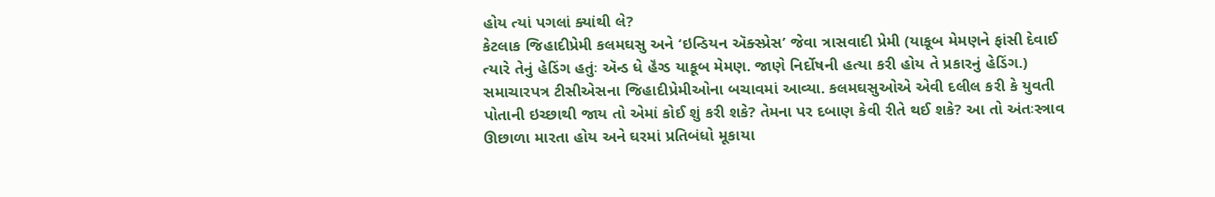હોય ત્યાં પગલાં ક્યાંથી લે?
કેટલાક જિહાદીપ્રેમી કલમઘસુ અને ‘ઇન્ડિયન ઍક્સ્પ્રેસ’ જેવા ત્રાસવાદી પ્રેમી (યાકૂબ મેમણને ફાંસી દેવાઈ ત્યારે તેનું હેડિંગ હતુંઃ ઍન્ડ ધે હૅંગ્ડ યાકૂબ મેમણ. જાણે નિર્દોષની હત્યા કરી હોય તે પ્રકારનું હેડિંગ.) સમાચારપત્ર ટીસીએસના જિહાદીપ્રેમીઓના બચાવમાં આવ્યા. કલમઘસુઓએ એવી દલીલ કરી કે યુવતી પોતાની ઇચ્છાથી જાય તો એમાં કોઈ શું કરી શકે? તેમના પર દબાણ કેવી રીતે થઈ શકે? આ તો અંતઃસ્ત્રાવ ઊછાળા મારતા હોય અને ઘરમાં પ્રતિબંધો મૂકાયા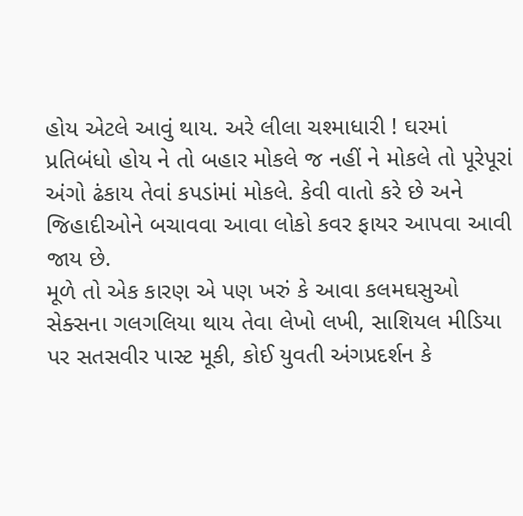હોય એટલે આવું થાય. અરે લીલા ચશ્માધારી ! ઘરમાં પ્રતિબંધો હોય ને તો બહાર મોકલે જ નહીં ને મોકલે તો પૂરેપૂરાં અંગો ઢંકાય તેવાં કપડાંમાં મોકલે. કેવી વાતો કરે છે અને જિહાદીઓને બચાવવા આવા લોકો કવર ફાયર આપવા આવી જાય છે.
મૂળે તો એક કારણ એ પણ ખરું કે આવા કલમઘસુઓ સેક્સના ગલગલિયા થાય તેવા લેખો લખી, સાશિયલ મીડિયા પર સતસવીર પાસ્ટ મૂકી, કોઈ યુવતી અંગપ્રદર્શન કે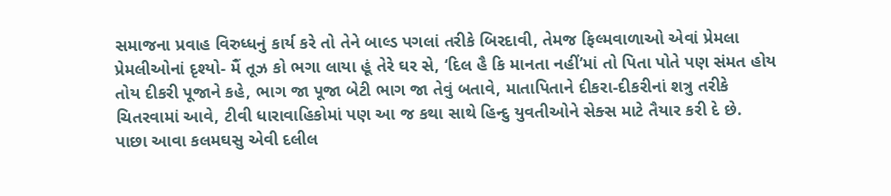સમાજના પ્રવાહ વિરુધ્ધનું કાર્ય કરે તો તેને બાલ્ડ પગલાં તરીકે બિરદાવી, તેમજ ફિલ્મવાળાઓ એવાં પ્રેમલા પ્રેમલીઓનાં દૃશ્યો- મૈં તૂઝ કો ભગા લાયા હૂં તેરે ઘર સે, ‘દિલ હૈ કિ માનતા નહીં’માં તો પિતા પોતે પણ સંમત હોય તોય દીકરી પૂજાને કહે, ભાગ જા પૂજા બેટી ભાગ જા તેવું બતાવે, માતાપિતાને દીકરા-દીકરીનાં શત્રુ તરીકે ચિતરવામાં આવે, ટીવી ધારાવાહિકોમાં પણ આ જ કથા સાથે હિન્દુ યુવતીઓને સેક્સ માટે તૈયાર કરી દે છે.
પાછા આવા કલમઘસુ એવી દલીલ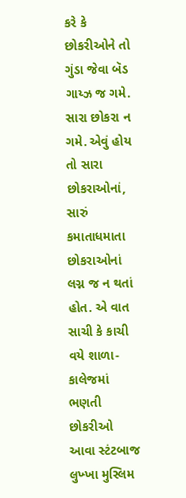કરે કે છોકરીઓને તો ગુંડા જેવા બૅડ ગાય્ઝ જ ગમે. સારા છોકરા ન ગમે. એવું હોય તો સારા છોકરાઓનાં, સારું કમાતાધમાતા છોકરાઓનાં લગ્ન જ ન થતાં હોત. એ વાત સાચી કે કાચી વયે શાળા-કાલેજમાં ભણતી છોકરીઓ આવા સ્ટંટબાજ લુખ્ખા મુસ્લિમ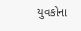યુવકોના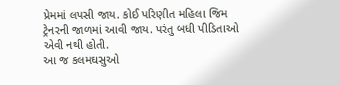પ્રેમમાં લપસી જાય. કોઈ પરિણીત મહિલા જિમ ટ્રેનરની જાળમાં આવી જાય. પરંતુ બધી પીડિતાઓ એવી નથી હોતી.
આ જ કલમઘસુઓ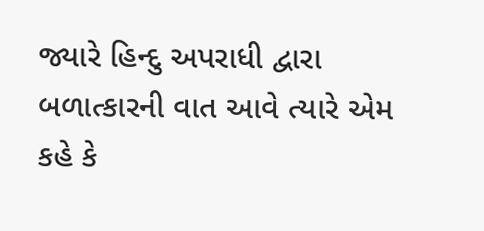જ્યારે હિન્દુ અપરાધી દ્વારા બળાત્કારની વાત આવે ત્યારે એમ કહે કે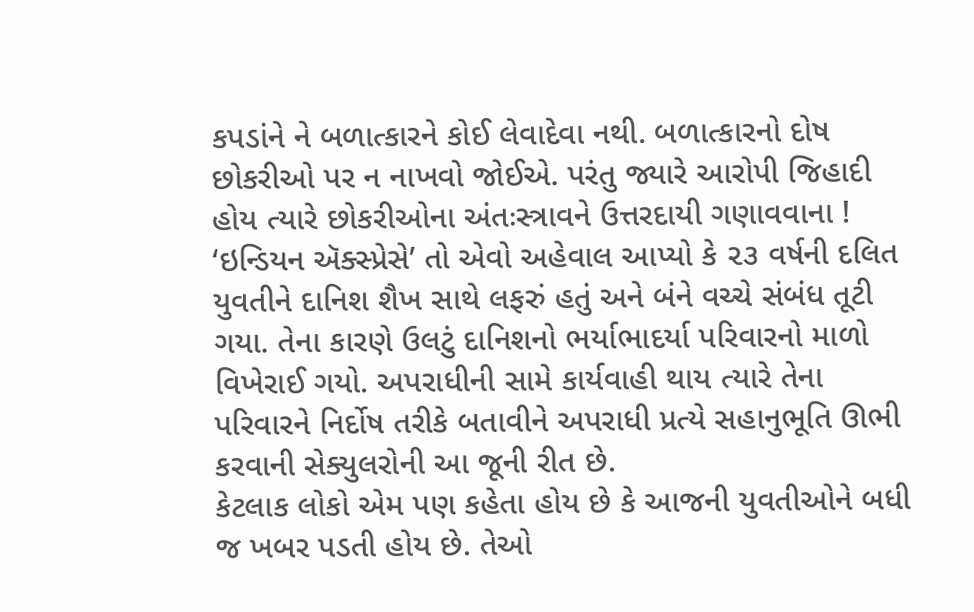કપડાંને ને બળાત્કારને કોઈ લેવાદેવા નથી. બળાત્કારનો દોષ છોકરીઓ પર ન નાખવો જોઈએ. પરંતુ જ્યારે આરોપી જિહાદી હોય ત્યારે છોકરીઓના અંતઃસ્ત્રાવને ઉત્તરદાયી ગણાવવાના !
‘ઇન્ડિયન ઍક્સ્પ્રેસે’ તો એવો અહેવાલ આપ્યો કે ૨૩ વર્ષની દલિત યુવતીને દાનિશ શૈખ સાથે લફરું હતું અને બંને વચ્ચે સંબંધ તૂટી ગયા. તેના કારણે ઉલટું દાનિશનો ભર્યાભાદર્યા પરિવારનો માળો વિખેરાઈ ગયો. અપરાધીની સામે કાર્યવાહી થાય ત્યારે તેના પરિવારને નિર્દોષ તરીકે બતાવીને અપરાધી પ્રત્યે સહાનુભૂતિ ઊભી કરવાની સેક્યુલરોની આ જૂની રીત છે.
કેટલાક લોકો એમ પણ કહેતા હોય છે કે આજની યુવતીઓને બધી જ ખબર પડતી હોય છે. તેઓ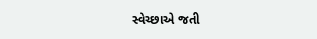સ્વેચ્છાએ જતી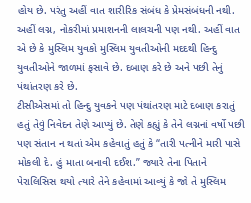હોય છે. પરંતુ અહીં વાત શારીરિક સંબંધ કે પ્રેમસંબંધની નથી. અહીં લગ્ન, નોકરીમાં પ્રમાશનની લાલચની પણ નથી. અહીં વાત એ છે કે મુસ્લિમ યુવકો મુસ્લિમ યુવતીઓની મદદથી હિન્દુ યુવતીઓને જાળમાં ફસાવે છે. દબાણ કરે છે અને પછી તેનું પંથાંતરણ કરે છે.
ટીસીએસમાં તો હિન્દુ યુવકને પણ પંથાંતરણ માટે દબાણ કરાતું હતું તેવું નિવેદન તેણે આપ્યું છે. તેણે કહ્યું કે તેને લગ્નનાં વર્ષો પછી પણ સંતાન ન થતાં એમ કહેવાતું હતું કે “તારી પત્નીને મારી પાસે મોકલી દે. હું માતા બનાવી દઈશ.” જ્યારે તેના પિતાને પેરાલિસિસ થયો ત્યારે તેને કહેવામાં આવ્યું કે જો તે મુસ્લિમ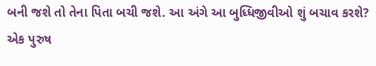બની જશે તો તેના પિતા બચી જશે. આ અંગે આ બુધ્ધિજીવીઓ શું બચાવ કરશે?
એક પુરુષ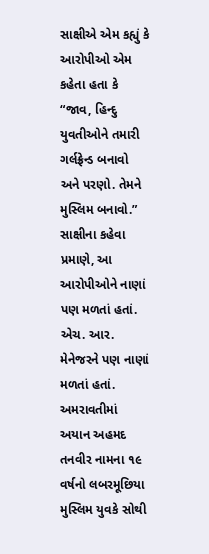સાક્ષીએ એમ કહ્યું કે આરોપીઓ એમ કહેતા હતા કે “જાવ, હિન્દુ યુવતીઓને તમારી ગર્લફ્રેન્ડ બનાવો અને પરણો. તેમને મુસ્લિમ બનાવો.” સાક્ષીના કહેવા પ્રમાણે, આ આરોપીઓને નાણાં પણ મળતાં હતાં.
એચ. આર. મેનેજરને પણ નાણાં મળતાં હતાં.
અમરાવતીમાં અયાન અહમદ તનવીર નામના ૧૯ વર્ષનો લબરમૂછિયા મુસ્લિમ યુવકે સોથી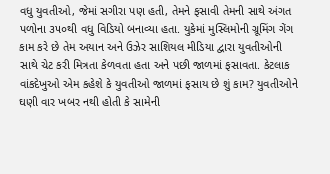વધુ યુવતીઓ, જેમાં સગીરા પણ હતી, તેમને ફસાવી તેમની સાથે અંગત પળોના ૩૫૦થી વધુ વિડિયો બનાવ્યા હતા. યુકેમાં મુસ્લિમોની ગ્રૂમિંગ ગેંગ કામ કરે છે તેમ અયાન અને ઉઝેર સાશિયલ મીડિયા દ્વારા યુવતીઓની સાથે ચેટ કરી મિત્રતા કેળવતા હતા અને પછી જાળમાં ફસાવતા. કેટલાક વાંકદેખુઓ એમ કહેશે કે યુવતીઓ જાળમાં ફસાય છે શું કામ? યુવતીઓને ઘણી વાર ખબર નથી હોતી કે સામેની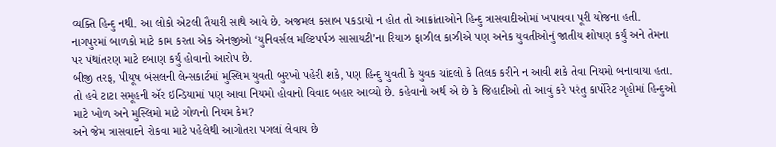વ્યક્તિ હિન્દુ નથી. આ લોકો એટલી તૈયારી સાથે આવે છે. અજમલ કસાબ પકડાયો ન હોત તો આક્રાંતાઓને હિન્દુ ત્રાસવાદીઓમાં ખપાવવા પૂરી યોજના હતી.
નાગપુરમાં બાળકો માટે કામ કરતા એક એનજીઓ ‘યુનિવર્સલ મલ્ટિપર્પઝ સાસાયટી’ના રિયાઝ ફાઝીલ કાઝીએ પણ અનેક યુવતીઓનું જાતીય શોષણ કર્યું અને તેમના પર પંથાંતરણ માટે દબાણ કર્યું હોવાનો આરોપ છે.
બીજી તરફ, પીયૂષ બંસલની લેન્સકાર્ટમાં મુસ્લિમ યુવતી બુરખો પહેરી શકે, પણ હિન્દુ યુવતી કે યુવક ચાંદલો કે તિલક કરીને ન આવી શકે તેવા નિયમો બનાવાયા હતા. તો હવે ટાટા સમૂહની ઍર ઇન્ડિયામાં પણ આવા નિયમો હોવાનો વિવાદ બહાર આવ્યો છે. કહેવાનો અર્થ એ છે કે જિહાદીઓ તો આવું કરે પરંતુ કાર્પોરેટ ગૃહોમાં હિન્દુઓ માટે ખોળ અને મુસ્લિમો માટે ગોળનો નિયમ કેમ?
અને જેમ ત્રાસવાદને રોકવા માટે પહેલેથી આગોતરા પગલાં લેવાય છે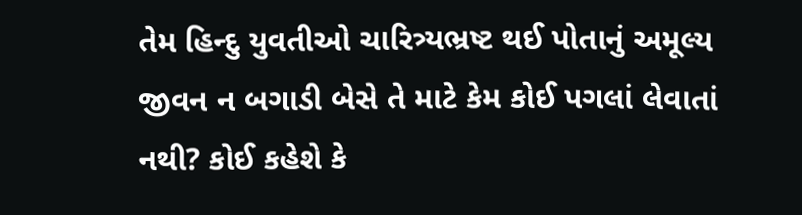તેમ હિન્દુ યુવતીઓ ચારિત્ર્યભ્રષ્ટ થઈ પોતાનું અમૂલ્ય જીવન ન બગાડી બેસે તે માટે કેમ કોઈ પગલાં લેવાતાં નથી? કોઈ કહેશે કે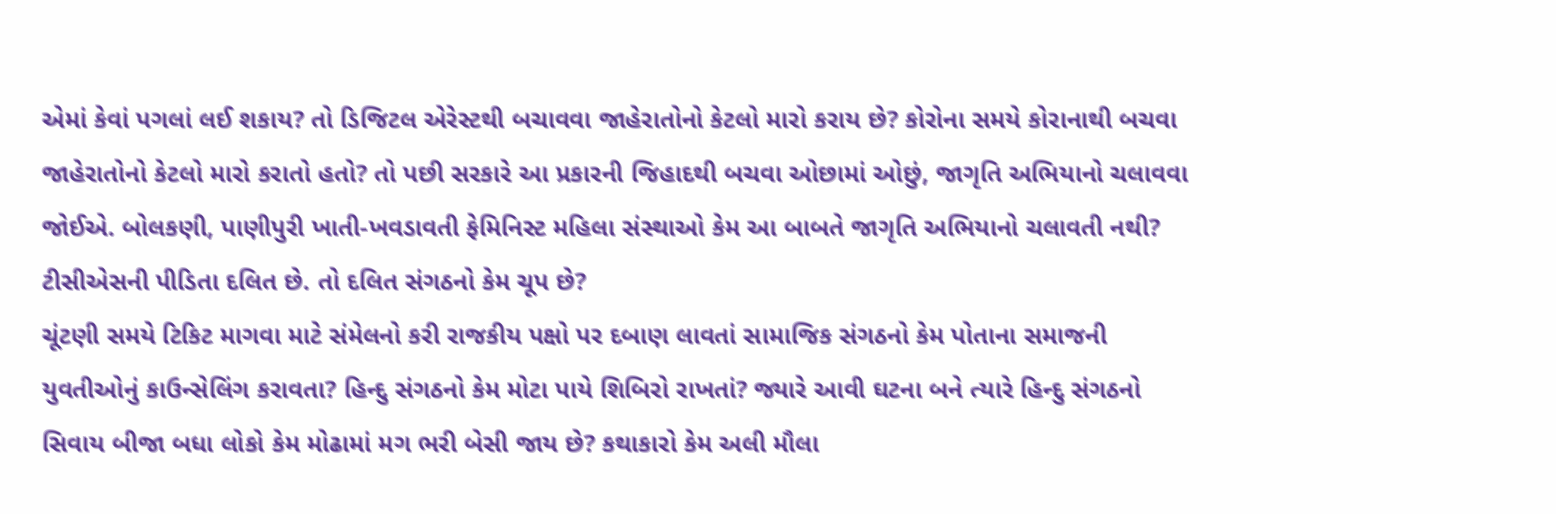એમાં કેવાં પગલાં લઈ શકાય? તો ડિજિટલ એરેસ્ટથી બચાવવા જાહેરાતોનો કેટલો મારો કરાય છે? કોરોના સમયે કોરાનાથી બચવા જાહેરાતોનો કેટલો મારો કરાતો હતો? તો પછી સરકારે આ પ્રકારની જિહાદથી બચવા ઓછામાં ઓછું, જાગૃતિ અભિયાનો ચલાવવા જોઈએ. બોલકણી, પાણીપુરી ખાતી-ખવડાવતી ફેમિનિસ્ટ મહિલા સંસ્થાઓ કેમ આ બાબતે જાગૃતિ અભિયાનો ચલાવતી નથી? ટીસીએસની પીડિતા દલિત છે. તો દલિત સંગઠનો કેમ ચૂપ છે?
ચૂંટણી સમયે ટિકિટ માગવા માટે સંમેલનો કરી રાજકીય પક્ષો પર દબાણ લાવતાં સામાજિક સંગઠનો કેમ પોતાના સમાજની યુવતીઓનું કાઉન્સેલિંગ કરાવતા? હિન્દુ સંગઠનો કેમ મોટા પાયે શિબિરો રાખતાં? જ્યારે આવી ઘટના બને ત્યારે હિન્દુ સંગઠનો સિવાય બીજા બધા લોકો કેમ મોઢામાં મગ ભરી બેસી જાય છે? કથાકારો કેમ અલી મૌલા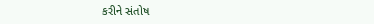કરીને સંતોષ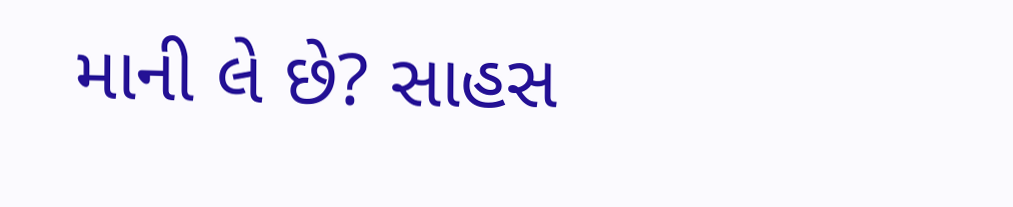માની લે છે? સાહસ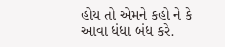હોય તો એમને કહો ને કે આવા ધંધા બંધ કરે.